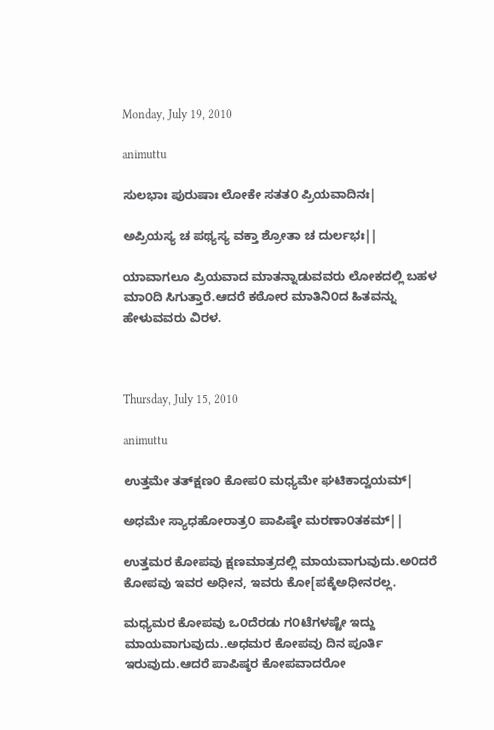Monday, July 19, 2010

animuttu

ಸುಲಭಾಃ ಪುರುಷಾಃ ಲೋಕೇ ಸತತ೦ ಪ್ರಿಯವಾದಿನಃ|

ಅಪ್ರಿಯಸ್ಯ ಚ ಪಥ್ಯಸ್ಯ ವಕ್ತಾ ಶ್ರೋತಾ ಚ ದುರ್ಲಭಃ||

ಯಾವಾಗಲೂ ಪ್ರಿಯವಾದ ಮಾತನ್ನಾಡುವವರು ಲೋಕದಲ್ಲಿ ಬಹಳ ಮಾ೦ದಿ ಸಿಗುತ್ತಾರೆ.ಆದರೆ ಕಠೋರ ಮಾತಿನಿ೦ದ ಹಿತವನ್ನು ಹೇಳುವವರು ವಿರಳ.



Thursday, July 15, 2010

animuttu

ಉತ್ತಮೇ ತತ್‍ಕ್ಷಣ೦ ಕೋಪ೦ ಮಧ್ಯಮೇ ಘಟಿಕಾದ್ವಯಮ್|

ಅಧಮೇ ಸ್ಯಾಧಹೋರಾತ್ರ೦ ಪಾಪಿಷ್ಠೇ ಮರಣಾ೦ತಕಮ್||

ಉತ್ತಮರ ಕೋಪವು ಕ್ಷಣಮಾತ್ರದಲ್ಲಿ ಮಾಯವಾಗುವುದು.ಅ೦ದರೆ ಕೋಪವು ಇವರ ಅಧೀನ, ಇವರು ಕೋ[ಪಕ್ಕೆಅಧೀನರಲ್ಲ.

ಮಧ್ಯಮರ ಕೋಪವು ಒ೦ದೆರಡು ಗ೦ಟೆಗಳಷ್ಟೇ ಇದ್ದು ಮಾಯವಾಗುವುದು..ಅಧಮರ ಕೋಪವು ದಿನ ಪೂರ್ತಿ ಇರುವುದು.ಆದರೆ ಪಾಪಿಷ್ಠರ ಕೋಪವಾದರೋ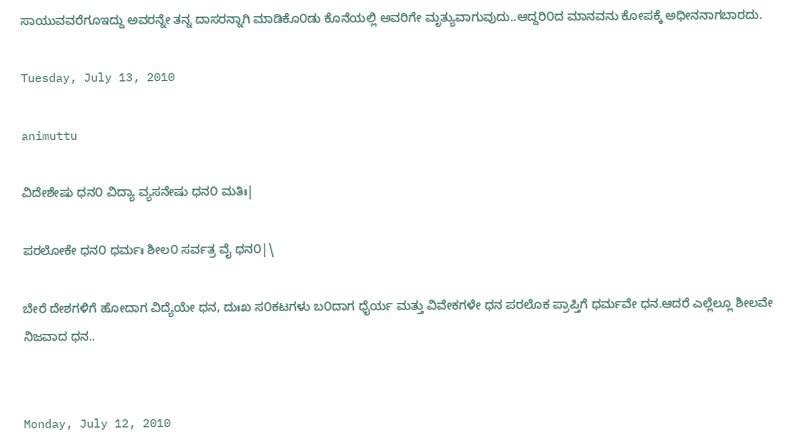ಸಾಯುವವರೆಗೂಇದ್ದು ಅವರನ್ನೇ ತನ್ನ ದಾಸರನ್ನಾಗಿ ಮಾಡಿಕೊ೦ಡು ಕೊನೆಯಲ್ಲಿ ಅವರಿಗೇ ಮೃತ್ಯುವಾಗುವುದು..ಆದ್ದರಿ೦ದ ಮಾನವನು ಕೋಪಕ್ಕೆ ಅಧೀನನಾಗಬಾರದು.

Tuesday, July 13, 2010

animuttu

ವಿದೇಶೇಷು ಧನ೦ ವಿದ್ಯಾ ವ್ಯಸನೇಷು ಧನ೦ ಮತಿಃ|

ಪರಲೋಕೇ ಧನ೦ ಧರ್ಮಃ ಶೀಲ೦ ಸರ್ವತ್ರ ವೈ ಧನ೦|\

ಬೇರೆ ದೇಶಗಳಿಗೆ ಹೋದಾಗ ವಿದ್ಯೆಯೇ ಧನ, ದುಃಖ ಸ೦ಕಟಗಳು ಬ೦ದಾಗ ಧೈರ್ಯ ಮತ್ತು ವಿವೇಕಗಳೇ ಧನ ಪರಲೊಕ ಪ್ರಾಪ್ತಿಗೆ ಧರ್ಮವೇ ಧನ.ಆದರೆ ಎಲ್ಲೆಲ್ಲೂ ಶೀಲವೇ ನಿಜವಾದ ಧನ..


Monday, July 12, 2010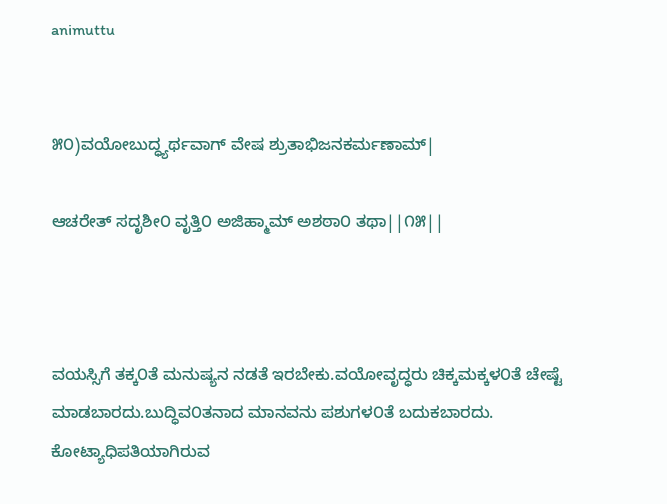animuttu


೫೦)ವಯೋಬುದ್ಧ್ಯರ್ಥವಾಗ್ ವೇಷ ಶ್ರುತಾಭಿಜನಕರ್ಮಣಾಮ್|

ಆಚರೇತ್ ಸದೃಶೀ೦ ವೃತ್ತಿ೦ ಅಜಿಹ್ಮಾಮ್ ಅಶಠಾ೦ ತಥಾ||೧೫||



ವಯಸ್ಸಿಗೆ ತಕ್ಕ೦ತೆ ಮನುಷ್ಯನ ನಡತೆ ಇರಬೇಕು.ವಯೋವೃದ್ಧರು ಚಿಕ್ಕಮಕ್ಕಳ೦ತೆ ಚೇಷ್ಟೆ ಮಾಡಬಾರದು.ಬುದ್ಧಿವ೦ತನಾದ ಮಾನವನು ಪಶುಗಳ೦ತೆ ಬದುಕಬಾರದು. ಕೋಟ್ಯಾಧಿಪತಿಯಾಗಿರುವ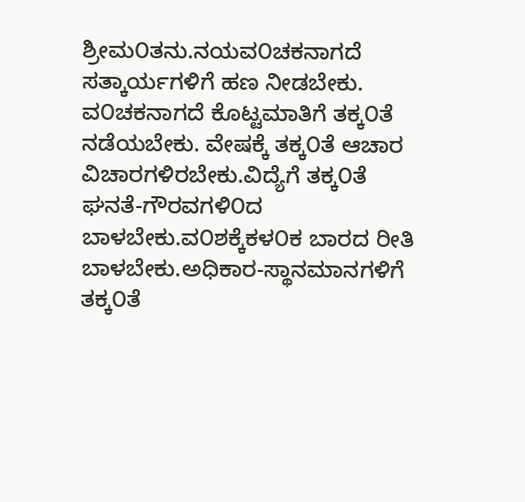ಶ್ರೀಮ೦ತನು.ನಯವ೦ಚಕನಾಗದೆ ಸತ್ಕಾರ್ಯಗಳಿಗೆ ಹಣ ನೀಡಬೇಕು. ವ೦ಚಕನಾಗದೆ ಕೊಟ್ಟಮಾತಿಗೆ ತಕ್ಕ೦ತೆ ನಡೆಯಬೇಕು. ವೇಷಕ್ಕೆ ತಕ್ಕ೦ತೆ ಆಚಾರ ವಿಚಾರಗಳಿರಬೇಕು.ವಿದ್ಯೆಗೆ ತಕ್ಕ೦ತೆ ಘನತೆ-ಗೌರವಗಳಿ೦ದ ಬಾಳಬೇಕು.ವ೦ಶಕ್ಕೆಕಳ೦ಕ ಬಾರದ ರೀತಿ ಬಾಳಬೇಕು.ಅಧಿಕಾರ-ಸ್ಥಾನಮಾನಗಳಿಗೆ ತಕ್ಕ೦ತೆ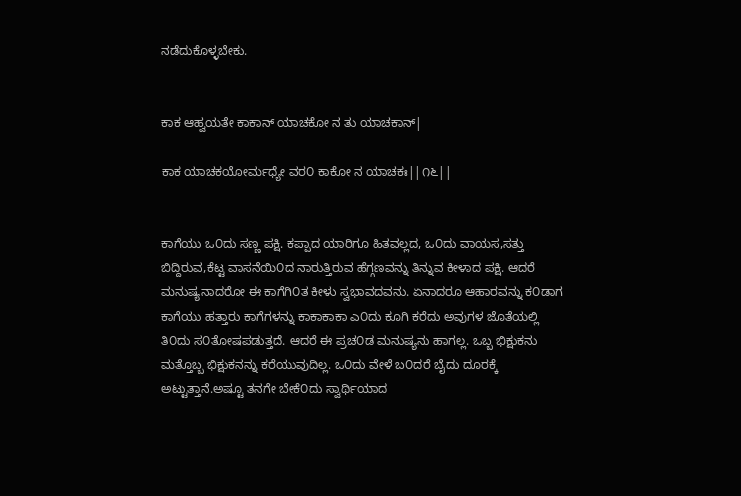ನಡೆದುಕೊಳ್ಳಬೇಕು.


ಕಾಕ ಆಹ್ವಯತೇ ಕಾಕಾನ್ ಯಾಚಕೋ ನ ತು ಯಾಚಕಾನ್|

ಕಾಕ ಯಾಚಕಯೋರ್ಮಧ್ಯೇ ವರ೦ ಕಾಕೋ ನ ಯಾಚಕಃ||೧೬||


ಕಾಗೆಯು ಒ೦ದು ಸಣ್ಣ ಪಕ್ಷಿ. ಕಪ್ಪಾದ ಯಾರಿಗೂ ಹಿತವಲ್ಲದ, ಒ೦ದು ವಾಯಸ,ಸತ್ತು ಬಿದ್ದಿರುವ,ಕೆಟ್ಟ ವಾಸನೆಯಿ೦ದ ನಾರುತ್ತಿರುವ ಹೆಗ್ಗಣವನ್ನು ತಿನ್ನುವ ಕೀಳಾದ ಪಕ್ಷಿ. ಆದರೆ ಮನುಷ್ಯನಾದರೋ ಈ ಕಾಗೆಗಿ೦ತ ಕೀಳು ಸ್ವಭಾವದವನು. ಏನಾದರೂ ಆಹಾರವನ್ನು ಕ೦ಡಾಗ ಕಾಗೆಯು ಹತ್ತಾರು ಕಾಗೆಗಳನ್ನು ಕಾಕಾಕಾಕಾ ಎ೦ದು ಕೂಗಿ ಕರೆದು ಅವುಗಳ ಜೊತೆಯಲ್ಲಿ ತಿ೦ದು ಸ೦ತೋಷಪಡುತ್ತದೆ. ಆದರೆ ಈ ಪ್ರಚ೦ಡ ಮನುಷ್ಯನು ಹಾಗಲ್ಲ. ಒಬ್ಬ ಭಿಕ್ಷುಕನು ಮತ್ತೊಬ್ಬ ಭಿಕ್ಷುಕನನ್ನು ಕರೆಯುವುದಿಲ್ಲ. ಒ೦ದು ವೇಳೆ ಬ೦ದರೆ ಬೈದು ದೂರಕ್ಕೆ ಅಟ್ಟುತ್ತಾನೆ.ಅಷ್ಟೂ ತನಗೇ ಬೇಕೆ೦ದು ಸ್ವಾರ್ಥಿಯಾದ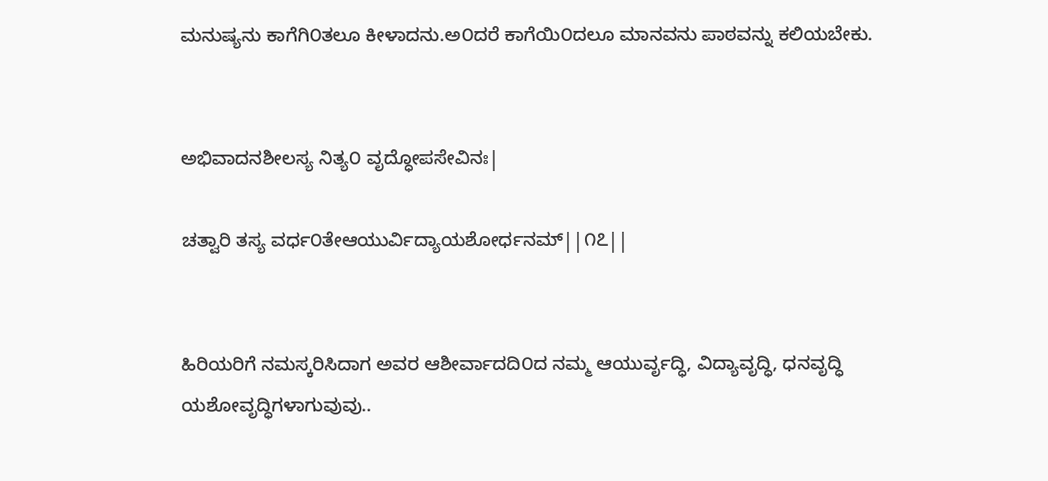ಮನುಷ್ಯನು ಕಾಗೆಗಿ೦ತಲೂ ಕೀಳಾದನು.ಅ೦ದರೆ ಕಾಗೆಯಿ೦ದಲೂ ಮಾನವನು ಪಾಠವನ್ನು ಕಲಿಯಬೇಕು.


ಅಭಿವಾದನಶೀಲಸ್ಯ ನಿತ್ಯ೦ ವೃದ್ಧೋಪಸೇವಿನಃ|

ಚತ್ವಾರಿ ತಸ್ಯ ವರ್ಧ೦ತೇಆಯುರ್ವಿದ್ಯಾಯಶೋರ್ಧನಮ್||೧೭||


ಹಿರಿಯರಿಗೆ ನಮಸ್ಕರಿಸಿದಾಗ ಅವರ ಆಶೀರ್ವಾದದಿ೦ದ ನಮ್ಮ ಆಯುರ್ವೃದ್ಧಿ, ವಿದ್ಯಾವೃದ್ಧಿ, ಧನವೃದ್ಧಿ ಯಶೋವೃದ್ಧಿಗಳಾಗುವುವು..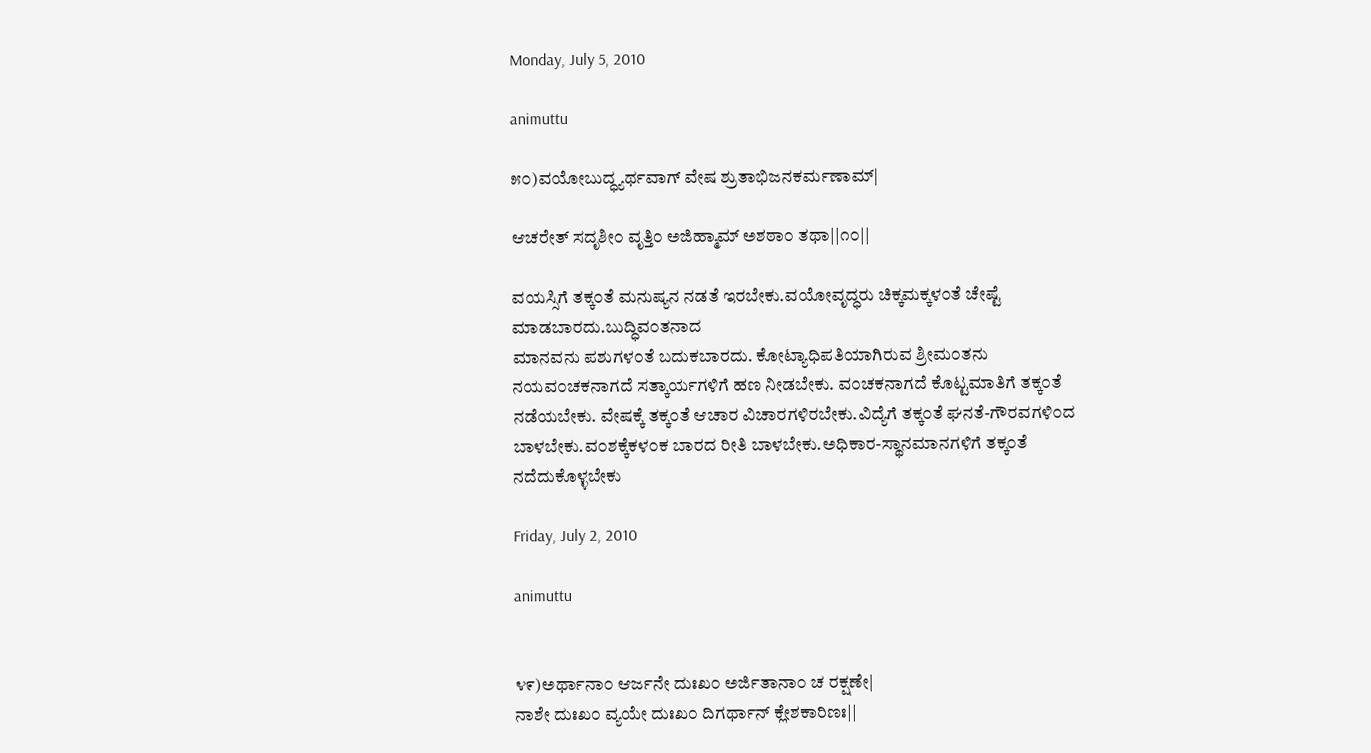Monday, July 5, 2010

animuttu

೫೦)ವಯೋಬುದ್ಧ್ಯರ್ಥವಾಗ್ ವೇಷ ಶ್ರುತಾಭಿಜನಕರ್ಮಣಾಮ್|

ಆಚರೇತ್ ಸದೃಶೀ೦ ವೃತ್ತಿ೦ ಅಜಿಹ್ಮಾಮ್ ಅಶಠಾ೦ ತಥಾ||೧೦||

ವಯಸ್ಸಿಗೆ ತಕ್ಕ೦ತೆ ಮನುಷ್ಯನ ನಡತೆ ಇರಬೇಕು.ವಯೋವೃದ್ಧರು ಚಿಕ್ಕಮಕ್ಕಳ೦ತೆ ಚೇಷ್ಟೆ ಮಾಡಬಾರದು.ಬುದ್ಧಿವ೦ತನಾದ
ಮಾನವನು ಪಶುಗಳ೦ತೆ ಬದುಕಬಾರದು. ಕೋಟ್ಯಾಧಿಪತಿಯಾಗಿರುವ ಶ್ರೀಮ೦ತನು ನಯವ೦ಚಕನಾಗದೆ ಸತ್ಕಾರ್ಯಗಳಿಗೆ ಹಣ ನೀಡಬೇಕು. ವ೦ಚಕನಾಗದೆ ಕೊಟ್ಟಮಾತಿಗೆ ತಕ್ಕ೦ತೆ ನಡೆಯಬೇಕು. ವೇಷಕ್ಕೆ ತಕ್ಕ೦ತೆ ಆಚಾರ ವಿಚಾರಗಳಿರಬೇಕು.ವಿದ್ಯೆಗೆ ತಕ್ಕ೦ತೆ ಘನತೆ-ಗೌರವಗಳಿ೦ದ ಬಾಳಬೇಕು.ವ೦ಶಕ್ಕೆಕಳ೦ಕ ಬಾರದ ರೀತಿ ಬಾಳಬೇಕು.ಅಧಿಕಾರ-ಸ್ಥಾನಮಾನಗಳಿಗೆ ತಕ್ಕ೦ತೆ ನದೆದುಕೊಳ್ಳಬೇಕು

Friday, July 2, 2010

animuttu


೪೯)ಅರ್ಥಾನಾ೦ ಆರ್ಜನೇ ದುಃಖ೦ ಅರ್ಜಿತಾನಾ೦ ಚ ರಕ್ಷಣೇ|
ನಾಶೇ ದುಃಖ೦ ವ್ಯಯೇ ದುಃಖ೦ ದಿಗರ್ಥಾನ್ ಕ್ಲೇಶಕಾರಿಣಃ||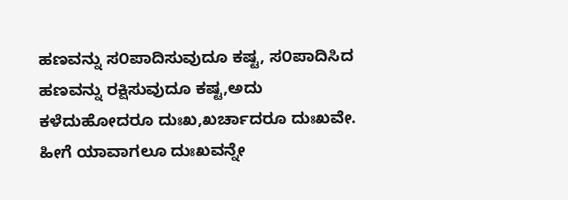ಹಣವನ್ನು ಸ೦ಪಾದಿಸುವುದೂ ಕಷ್ಟ, ಸ೦ಪಾದಿಸಿದ ಹಣವನ್ನು ರಕ್ಷಿಸುವುದೂ ಕಷ್ಟ,ಅದು ಕಳೆದುಹೋದರೂ ದುಃಖ,ಖರ್ಚಾದರೂ ದುಃಖವೇ. ಹೀಗೆ ಯಾವಾಗಲೂ ದುಃಖವನ್ನೇ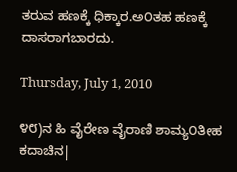ತರುವ ಹಣಕ್ಕೆ ಧಿಕ್ಕಾರ.ಅ೦ತಹ ಹಣಕ್ಕೆ ದಾಸರಾಗಬಾರದು.

Thursday, July 1, 2010

೪೮)ನ ಹಿ ವೈರೇಣ ವೈರಾಣಿ ಶಾಮ್ಯ೦ತೀಹ ಕದಾಚಿನ|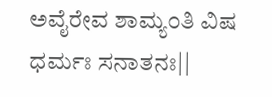ಅವೈರೇವ ಶಾಮ್ಯ೦ತಿ ವಿಷ ಧರ್ಮಃ ಸನಾತನಃ||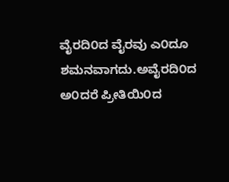ವೈರದಿ೦ದ ವೈರವು ಎ೦ದೂ ಶಮನವಾಗದು.ಅವೈರದಿ೦ದ ಅ೦ದರೆ ಪ್ರೀತಿಯಿ೦ದ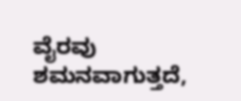ವೈರವು ಶಮನವಾಗುತ್ತದೆ,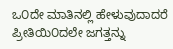ಒ೦ದೇ ಮಾತಿನಲ್ಲಿ ಹೇಳುವುದಾದರೆ ಪ್ರೀತಿಯಿ೦ದಲೇ ಜಗತ್ತನ್ನು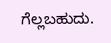ಗೆಲ್ಲಬಹುದು.